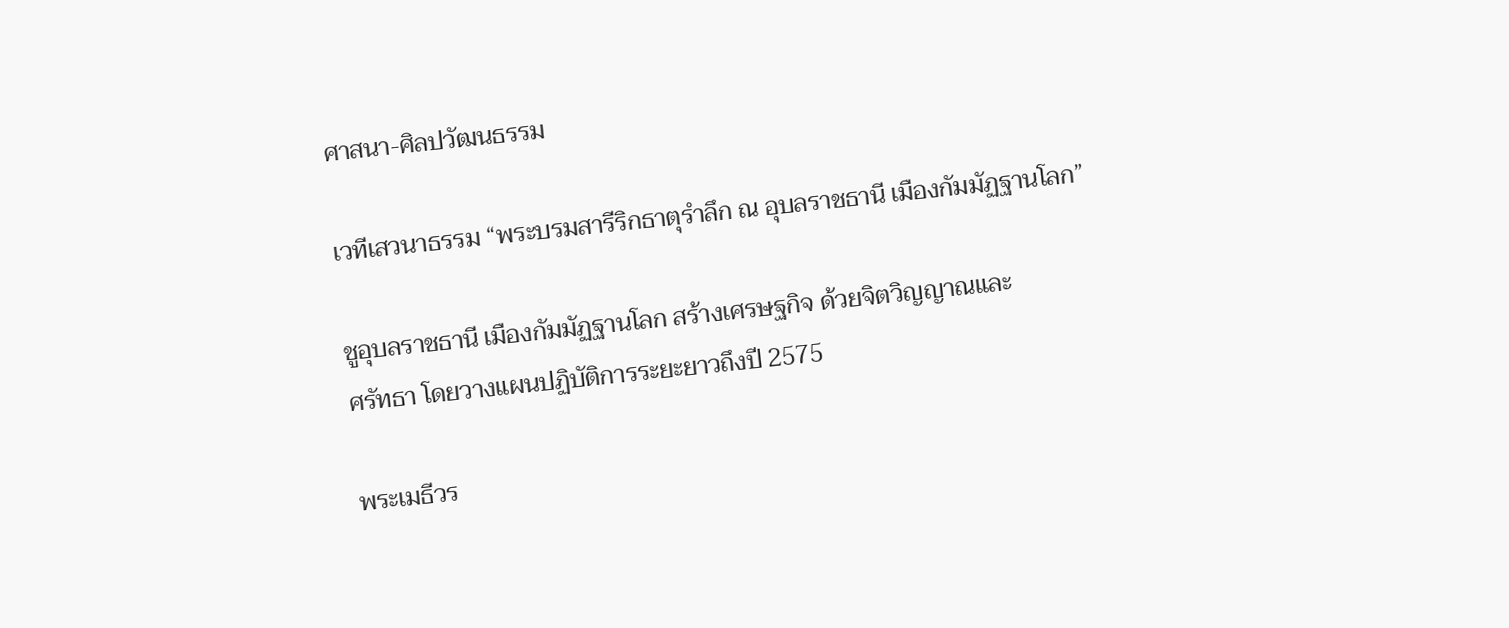ศาสนา-ศิลปวัฒนธรรม

เวทีเสวนาธรรม “พระบรมสารีริกธาตุรำลึก ณ อุบลราชธานี เมืองกัมมัฏฐานโลก”

ชูอุบลราชธานี เมืองกัมมัฏฐานโลก สร้างเศรษฐกิจ ด้วยจิตวิญญาณและ
ศรัทธา โดยวางแผนปฏิบัติการระยะยาวถึงปี 2575

พระเมธีวร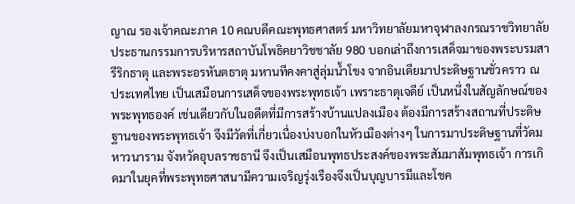ญาณ รองเจ้าคณะภาค 10 คณบดีคณะพุทธศาสตร์ มหาวิทยาลัยมหาจุฬาลงกรณราชวิทยาลัย ประธานกรรมการบริหารสถาบันโพธิคยาวิชชาลัย 980 บอกเล่าถึงการเสด็จมาของพระบรมสารีริกธาตุ และพระอรหันตธาตุ มหานทีคงคาสู่ลุ่มน้ำโขง จากอินเดียมาประดิษฐานชั่วคราว ณ ประเทศไทย เป็นเสมือนการเสด็จของพระพุทธเจ้า เพราะธาตุเจดีย์ เป็นหนึ่งในสัญลักษณ์ของพระพุทธองค์ เช่นเดียวกับในอดีตที่มีการสร้างบ้านแปลงเมือง ต้องมีการสร้างสถานที่ประดิษฐานของพระพุทธเจ้า จึงมีวัดที่เกี่ยวเนื่องบ่งบอกในหัวเมืองต่างๆ ในการมาประดิษฐานที่วัดมหาวนาราม จังหวัดอุบลราชธานี จึงเป็นเสมือนพุทธประสงค์ของพระสัมมาสัมพุทธเจ้า การเกิดมาในยุคที่พระพุทธศาสนามีความเจริญรุ่งเรืองจึงเป็นบุญบารมีและโชค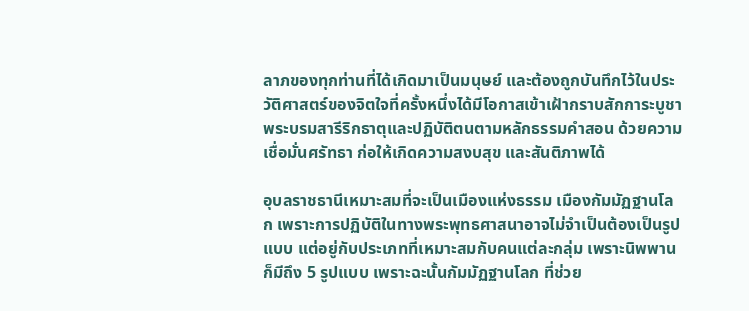ลาภของทุกท่านที่ได้เกิดมาเป็นมนุษย์ และต้องถูกบันทึกไว้ในประวัติศาสตร์ของจิตใจที่ครั้งหนึ่งได้มีโอกาสเข้าเฝ้ากราบสักการะบูชาพระบรมสารีริกธาตุและปฏิบัติตนตามหลักธรรมคำสอน ด้วยความเชื่อมั่นศรัทธา ก่อให้เกิดความสงบสุข และสันติภาพได้

อุบลราชธานีเหมาะสมที่จะเป็นเมืองแห่งธรรม เมืองกัมมัฏฐานโลก เพราะการปฏิบัติในทางพระพุทธศาสนาอาจไม่จำเป็นต้องเป็นรูปแบบ แต่อยู่กับประเภทที่เหมาะสมกับคนแต่ละกลุ่ม เพราะนิพพานก็มีถึง 5 รูปแบบ เพราะฉะนั้นกัมมัฏฐานโลก ที่ช่วย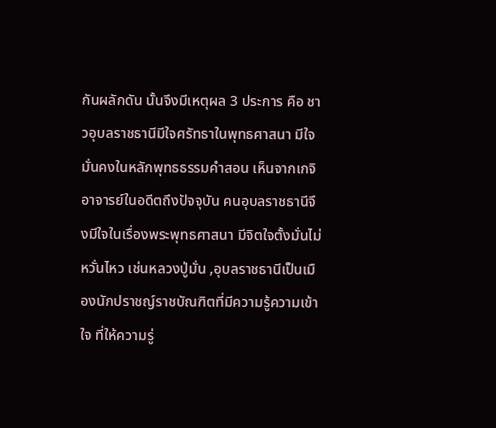กันผลักดัน นั้นจึงมีเหตุผล 3 ประการ คือ ชาวอุบลราชธานีมีใจศรัทธาในพุทธศาสนา มีใจมั่นคงในหลักพุทธธรรมคำสอน เห็นจากเกจิอาจารย์ในอดีตถึงปัจจุบัน คนอุบลราชธานีจึงมีใจในเรื่องพระพุทธศาสนา มีจิตใจตั้งมั่นไม่หวั่นไหว เช่นหลวงปู่มั่น ,อุบลราชธานีเป็นเมืองนักปราชญ์ราชบัณฑิตที่มีความรู้ความเข้าใจ ที่ให้ความรู่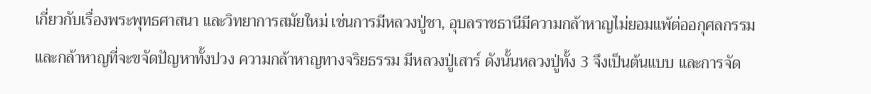เกี่ยวกับเรื่องพระพุทธศาสนา และวิทยาการสมัยใหม่ เช่นการมีหลวงปู่ชา, อุบลราชธานีมีความกล้าหาญไม่ยอมแพ้ต่ออกุศลกรรม และกล้าหาญที่จะขจัดปัญหาทั้งปวง ความกล้าหาญทางจริยธรรม มีหลวงปู่เสาร์ ดังนั้นหลวงปู่ทั้ง 3 จึงเป็นต้นแบบ และการจัด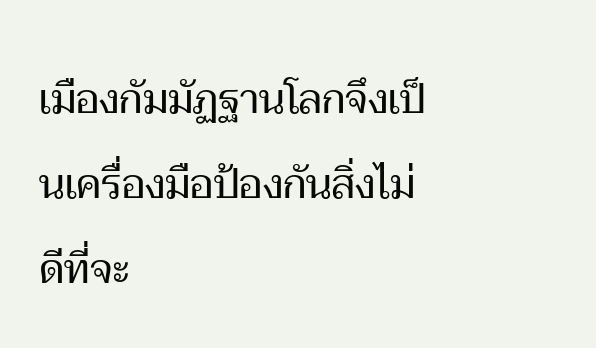เมืองกัมมัฏฐานโลกจึงเป็นเครื่องมือป้องกันสิ่งไม่ดีที่จะ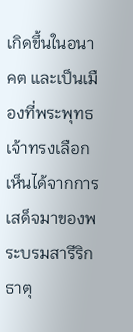เกิดขึ้นในอนาคต และเป็นเมืองที่พระพุทธเจ้าทรงเลือก เห็นได้จากการเสด็จมาของพระบรมสารีริกธาตุ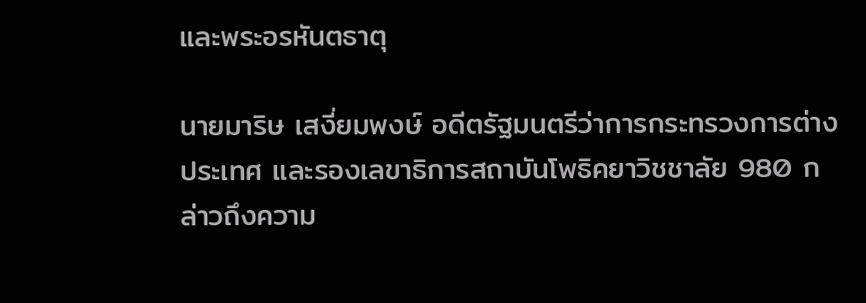และพระอรหันตธาตุ

นายมาริษ เสงี่ยมพงษ์ อดีตรัฐมนตรีว่าการกระทรวงการต่างประเทศ และรองเลขาธิการสถาบันโพธิคยาวิชชาลัย 980 กล่าวถึงความ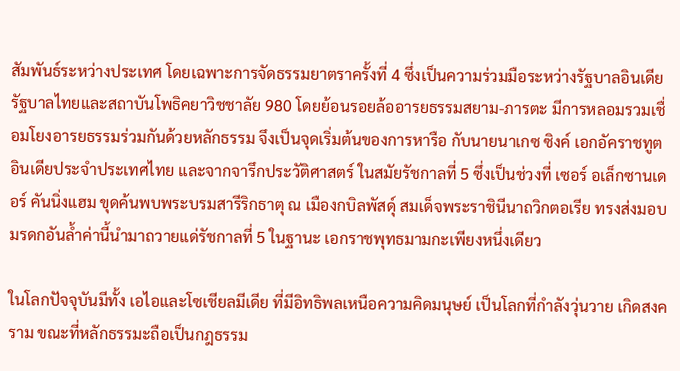สัมพันธ์ระหว่างประเทศ โดยเฉพาะการจัดธรรมยาตราครั้งที่ 4 ซึ่งเป็นความร่วมมือระหว่างรัฐบาลอินเดีย รัฐบาลไทยและสถาบันโพธิคยาวิชชาลัย 980 โดยย้อนรอยล้ออารยธรรมสยาม-ภารตะ มีการหลอมรวมเชื่อมโยงอารยธรรมร่วมกันด้วยหลักธรรม จึงเป็นจุดเริ่มต้นของการหารือ กับนายนาเกซ ซิงค์ เอกอัคราชทูตอินเดียประจำประเทศไทย และจากจารึกประวัติศาสตร์ ในสมัยรัชกาลที่ 5 ซึ่งเป็นช่วงที่ เซอร์ อเล็กซานเดอร์ คันนิ่งแฮม ขุดค้นพบพระบรมสารีริกธาตุ ณ เมืองกบิลพัสดุ์ สมเด็จพระราชินีนาถวิกตอเรีย ทรงส่งมอบมรดกอันล้ำค่านี้นำมาถวายแด่รัชกาลที่ 5 ในฐานะ เอกราชพุทธมามกะเพียงหนึ่งเดียว

ในโลกปัจจุบันมีทั้ง เอไอและโซเชียลมีเดีย ที่มีอิทธิพลเหนือความคิดมนุษย์ เป็นโลกที่กำลังวุ่นวาย เกิดสงคราม ขณะที่หลักธรรมะถือเป็นกฎธรรม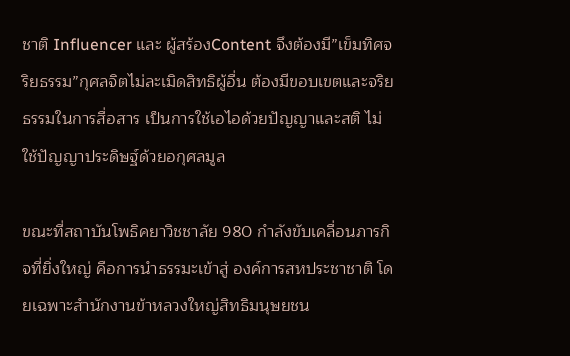ชาติ Influencer และ ผู้สร้องContent จึงต้องมี”เข็มทิศจริยธรรม”กุศลจิตไม่ละเมิดสิทธิผู้อื่น ต้องมีขอบเขตและจริยธรรมในการสื่อสาร เป็นการใช้เอไอด้วยปัญญาและสติ ไม่ใช้ปัญญาประดิษฐ์ด้วยอกุศลมูล

ขณะที่สถาบันโพธิคยาวิชชาลัย 980 กำลังขับเคลื่อนภารกิจที่ยิ่งใหญ่ คือการนำธรรมะเข้าสู่ องค์การสหประชาชาติ โดยเฉพาะสำนักงานข้าหลวงใหญ่สิทธิมนุษยชน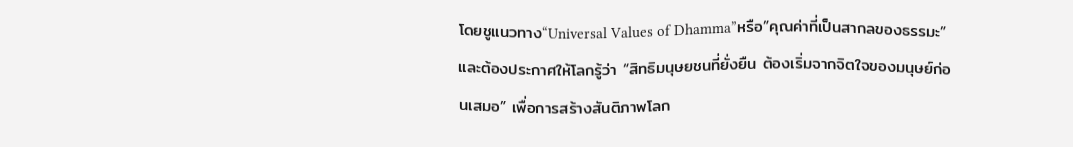โดยชูแนวทาง“Universal Values of Dhamma”หรือ”คุณค่าที่เป็นสากลของธรรมะ”และต้องประกาศให้โลกรู้ว่า “สิทธิมนุษยชนที่ยั่งยืน ต้องเริ่มจากจิตใจของมนุษย์ก่อนเสมอ” เพื่อการสร้างสันติภาพโลก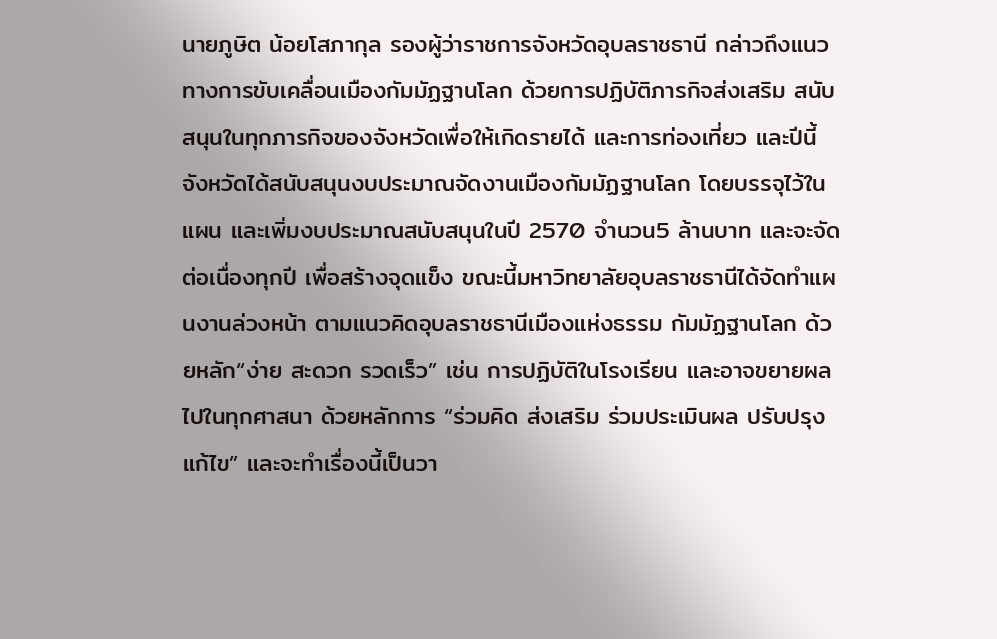นายภูษิต น้อยโสภากุล รองผู้ว่าราชการจังหวัดอุบลราชธานี กล่าวถึงแนวทางการขับเคลื่อนเมืองกัมมัฏฐานโลก ด้วยการปฏิบัติภารกิจส่งเสริม สนับสนุนในทุกภารกิจของจังหวัดเพื่อให้เกิดรายได้ และการท่องเที่ยว และปีนี้จังหวัดได้สนับสนุนงบประมาณจัดงานเมืองกัมมัฏฐานโลก โดยบรรจุไว้ในแผน และเพิ่มงบประมาณสนับสนุนในปี 2570 จำนวน5 ล้านบาท และจะจัดต่อเนื่องทุกปี เพื่อสร้างจุดแข็ง ขณะนี้มหาวิทยาลัยอุบลราชธานีได้จัดทำแผนงานล่วงหน้า ตามแนวคิดอุบลราชธานีเมืองแห่งธรรม กัมมัฏฐานโลก ด้วยหลัก“ง่าย สะดวก รวดเร็ว” เช่น การปฏิบัติในโรงเรียน และอาจขยายผลไปในทุกศาสนา ด้วยหลักการ “ร่วมคิด ส่งเสริม ร่วมประเมินผล ปรับปรุงแก้ไข” และจะทำเรื่องนี้เป็นวา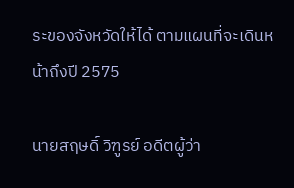ระของจังหวัดให้ได้ ตามแผนที่จะเดินหน้าถึงปี 2575

นายสฤษดิ์ วิฑูรย์ อดีตผู้ว่า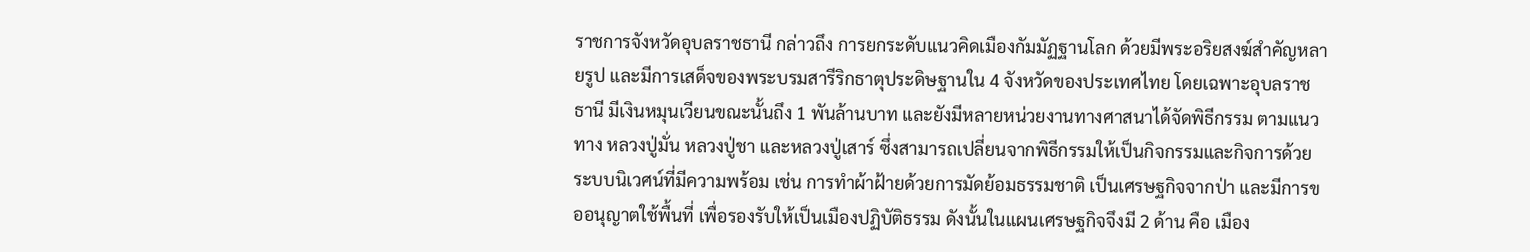ราชการจังหวัดอุบลราชธานี กล่าวถึง การยกระดับแนวคิดเมืองกัมมัฏฐานโลก ด้วยมีพระอริยสงฆ์สำคัญหลายรูป และมีการเสด็จของพระบรมสารีริกธาตุประดิษฐานใน 4 จังหวัดของประเทศไทย โดยเฉพาะอุบลราชธานี มีเงินหมุนเวียนขณะนั้นถึง 1 พันล้านบาท และยังมีหลายหน่วยงานทางศาสนาได้จัดพิธีกรรม ตามแนวทาง หลวงปู่มั่น หลวงปู่ชา และหลวงปู่เสาร์ ซึ่งสามารถเปลี่ยนจากพิธีกรรมให้เป็นกิจกรรมและกิจการด้วยระบบนิเวศน์ที่มีความพร้อม เช่น การทำผ้าฝ้ายด้วยการมัดย้อมธรรมชาติ เป็นเศรษฐกิจจากป่า และมีการขออนุญาตใช้พื้นที่ เพื่อรองรับให้เป็นเมืองปฏิบัติธรรม ดังนั้นในแผนเศรษฐกิจจึงมี 2 ด้าน คือ เมือง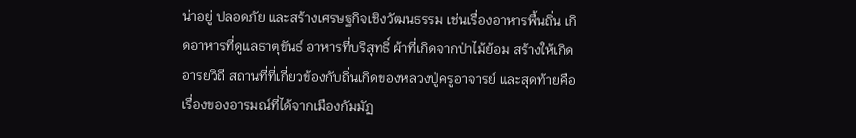น่าอยู่ ปลอดภัย และสร้างเศรษฐกิจเชิงวัฒนธรรม เช่นเรื่องอาหารพื้นถิ่น เกิดอาหารที่ดูแลธาตุขันธ์ อาหารที่บริสุทธิ์ ผ้าที่เกิดจากป่าไม้ย้อม สร้างให้เกิดอารยวิถี สถานที่ที่เกี่ยวข้องกับถิ่นเกิดของหลวงปู่ครูอาจารย์ และสุดท้ายคือเรื่องของอารมณ์ที่ได้จากเมืองกัมมัฏ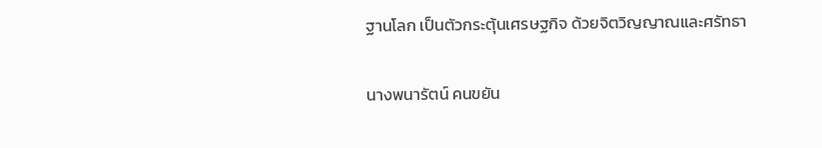ฐานโลก เป็นตัวกระตุ้นเศรษฐกิจ ด้วยจิตวิญญาณและศรัทธา

นางพนารัตน์ คนขยัน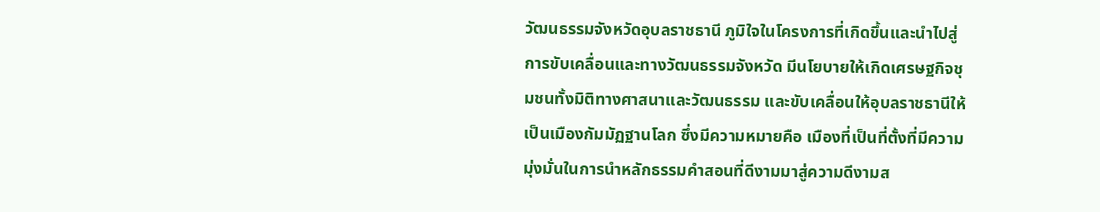วัฒนธรรมจังหวัดอุบลราชธานี ภูมิใจในโครงการที่เกิดขึ้นและนำไปสู่การขับเคลื่อนและทางวัฒนธรรมจังหวัด มีนโยบายให้เกิดเศรษฐกิจชุมชนทั้งมิติทางศาสนาและวัฒนธรรม และขับเคลื่อนให้อุบลราชธานีให้เป็นเมืองกัมมัฏฐานโลก ซึ่งมีความหมายคือ เมืองที่เป็นที่ตั้งที่มีความมุ่งมั่นในการนำหลักธรรมคำสอนที่ดีงามมาสู่ความดีงามส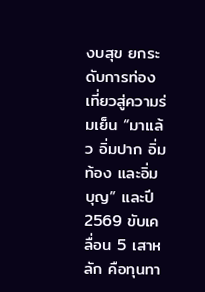งบสุข ยกระดับการท่องเที่ยวสู่ความร่มเย็น “มาแล้ว อิ่มปาก อิ่มท้อง และอิ่มบุญ” และปี2569 ขับเคลื่อน 5 เสาหลัก คือทุนทา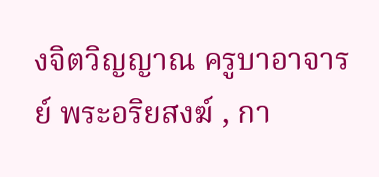งจิตวิญญาณ ครูบาอาจารย์ พระอริยสงฆ์ , กา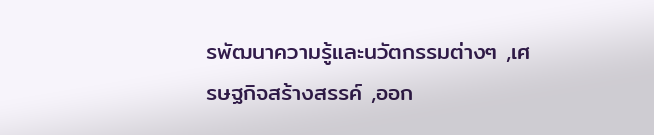รพัฒนาความรู้และนวัตกรรมต่างๆ ,เศรษฐกิจสร้างสรรค์ ,ออก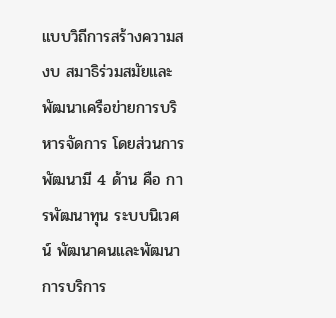แบบวิถีการสร้างความสงบ สมาธิร่วมสมัยและพัฒนาเครือข่ายการบริหารจัดการ โดยส่วนการพัฒนามี 4 ด้าน คือ การพัฒนาทุน ระบบนิเวศน์ พัฒนาคนและพัฒนาการบริการ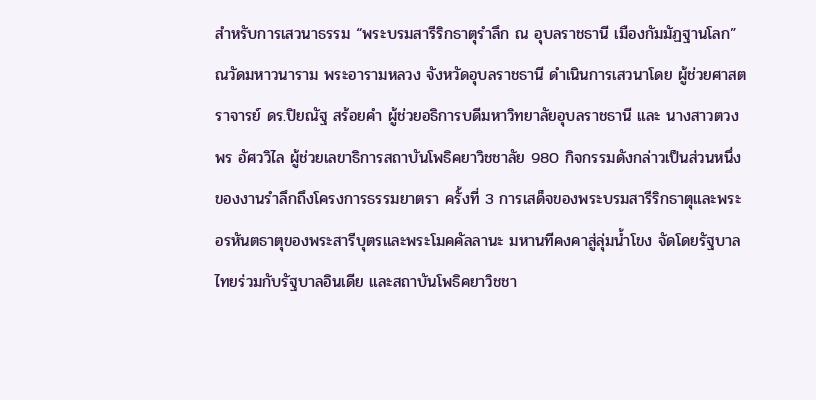สำหรับการเสวนาธรรม “พระบรมสารีริกธาตุรำลึก ณ อุบลราชธานี เมืองกัมมัฏฐานโลก” ณวัดมหาวนาราม พระอารามหลวง จังหวัดอุบลราชธานี ดำเนินการเสวนาโดย ผู้ช่วยศาสตราจารย์ ดร.ปิยณัฐ สร้อยคำ ผู้ช่วยอธิการบดีมหาวิทยาลัยอุบลราชธานี และ นางสาวตวงพร อัศววิไล ผู้ช่วยเลขาธิการสถาบันโพธิคยาวิชชาลัย 980 กิจกรรมดังกล่าวเป็นส่วนหนึ่งของงานรำลึกถึงโครงการธรรมยาตรา ครั้งที่ 3 การเสด็จของพระบรมสารีริกธาตุและพระอรหันตธาตุของพระสารีบุตรและพระโมคคัลลานะ มหานทีคงคาสู่ลุ่มน้ำโขง จัดโดยรัฐบาลไทยร่วมกับรัฐบาลอินเดีย และสถาบันโพธิคยาวิชชา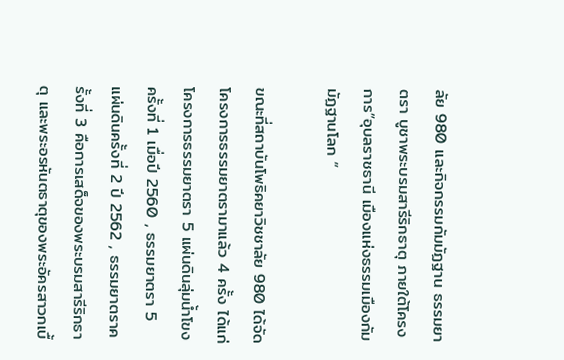ลัย 980 และกิจกรรมกัมมัฏฐาน ธรรมยาตรา บูชาพระบรมสารีริกธาตุ ภายใต้โครงการ”อุบลราชธานี เมืองแห่งธรรมเมืองกัมมัฏฐานโลก “

ขณะที่สถาบันโพธิคยาวิชชาลัย 980 ได้จัดโครงการธรรมยาตรามาแล้ว 4 ครั้ง ได้แก่โครงการธรรมยาตรา 5 แผ่นดินลุ่มน้ำโขง ครั้งที่ 1 เมื่อปี 2560 , ธรรมยาตรา 5 แผ่นดินครั้งที่ 2 ปี 2562 , ธรรมยาตราครั้งที่ 3 คือการเสด็จของพระบรมสารีริกธาตุ และพระอรหันตธาตุของพระอัครสาวกเบื้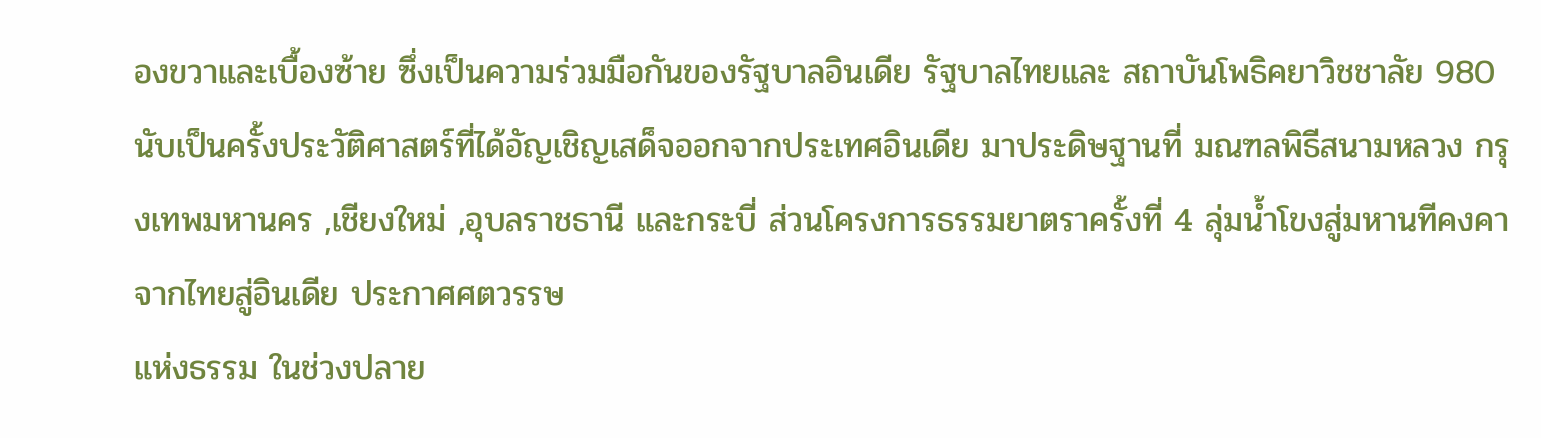องขวาและเบื้องซ้าย ซึ่งเป็นความร่วมมือกันของรัฐบาลอินเดีย รัฐบาลไทยและ สถาบันโพธิคยาวิชชาลัย 980 นับเป็นครั้งประวัติศาสตร์ที่ได้อัญเชิญเสด็จออกจากประเทศอินเดีย มาประดิษฐานที่ มณฑลพิธีสนามหลวง กรุงเทพมหานคร ,เชียงใหม่ ,อุบลราชธานี และกระบี่ ส่วนโครงการธรรมยาตราครั้งที่ 4 ลุ่มน้ำโขงสู่มหานทีคงคา จากไทยสู่อินเดีย ประกาศศตวรรษ
แห่งธรรม ในช่วงปลาย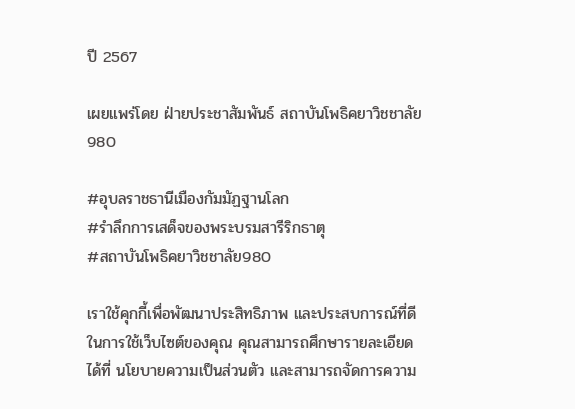ปี 2567

เผยแพร่โดย ฝ่ายประชาสัมพันธ์ สถาบันโพธิคยาวิชชาลัย 980

#อุบลราชธานีเมืองกัมมัฏฐานโลก
#รำลึกการเสด็จของพระบรมสารีริกธาตุ
#สถาบันโพธิคยาวิชชาลัย980

เราใช้คุกกี้เพื่อพัฒนาประสิทธิภาพ และประสบการณ์ที่ดีในการใช้เว็บไซต์ของคุณ คุณสามารถศึกษารายละเอียดได้ที่ นโยบายความเป็นส่วนตัว และสามารถจัดการความ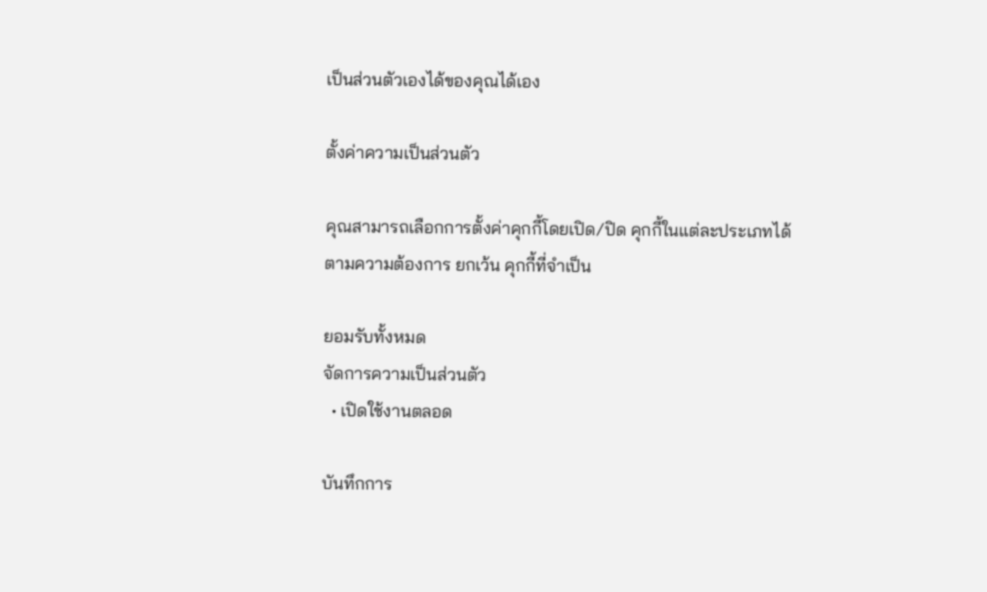เป็นส่วนตัวเองได้ของคุณได้เอง

ตั้งค่าความเป็นส่วนตัว

คุณสามารถเลือกการตั้งค่าคุกกี้โดยเปิด/ปิด คุกกี้ในแต่ละประเภทได้ตามความต้องการ ยกเว้น คุกกี้ที่จำเป็น

ยอมรับทั้งหมด
จัดการความเป็นส่วนตัว
  • เปิดใช้งานตลอด

บันทึกการ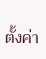ตั้งค่า